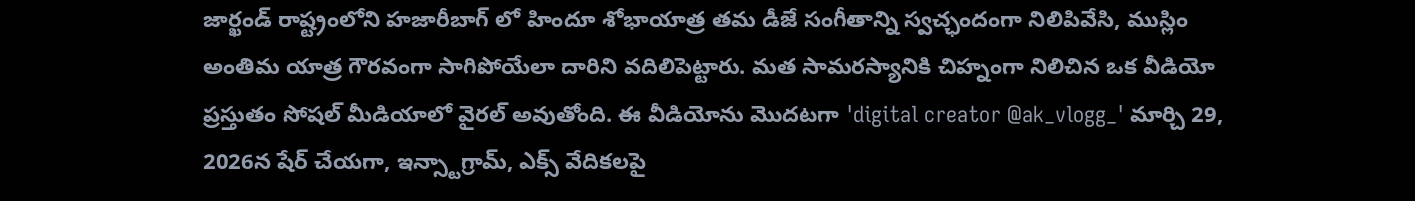జార్ఖండ్ రాష్ట్రంలోని హజారీబాగ్ లో హిందూ శోభాయాత్ర తమ డీజే సంగీతాన్ని స్వచ్ఛందంగా నిలిపివేసి, ముస్లిం అంతిమ యాత్ర గౌరవంగా సాగిపోయేలా దారిని వదిలిపెట్టారు. మత సామరస్యానికి చిహ్నంగా నిలిచిన ఒక వీడియో ప్రస్తుతం సోషల్ మీడియాలో వైరల్ అవుతోంది. ఈ వీడియోను మొదటగా 'digital creator @ak_vlogg_' మార్చి 29, 2026న షేర్ చేయగా, ఇన్స్టాగ్రామ్, ఎక్స్ వేదికలపై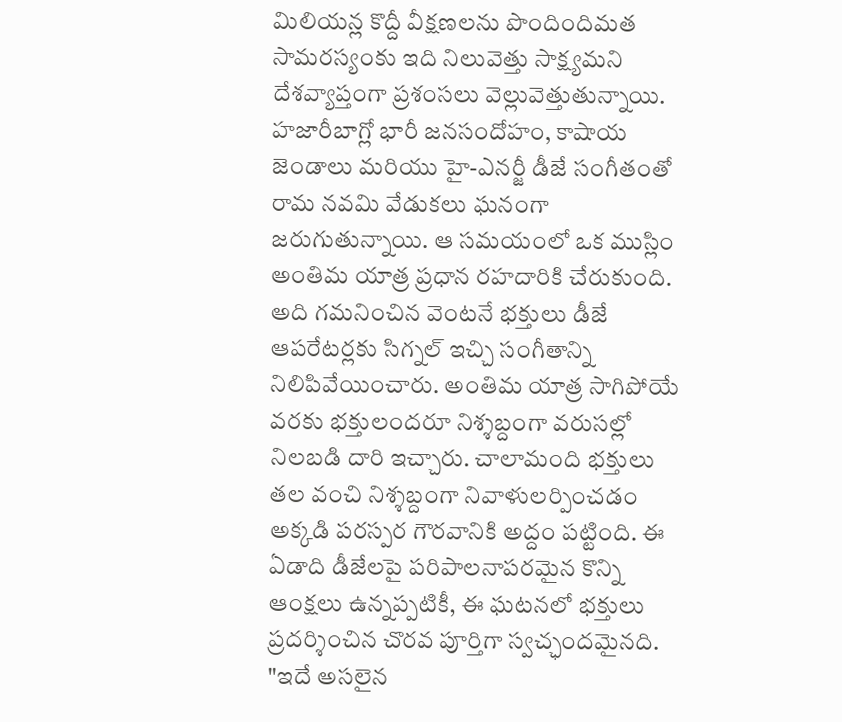మిలియన్ల కొద్దీ వీక్షణలను పొందిందిమత సామరస్యంకు ఇది నిలువెత్తు సాక్ష్యమని దేశవ్యాప్తంగా ప్రశంసలు వెల్లువెత్తుతున్నాయి. హజారీబాగ్లో భారీ జనసందోహం, కాషాయ జెండాలు మరియు హై-ఎనర్జీ డీజే సంగీతంతో రామ నవమి వేడుకలు ఘనంగా జరుగుతున్నాయి. ఆ సమయంలో ఒక ముస్లిం అంతిమ యాత్ర ప్రధాన రహదారికి చేరుకుంది. అది గమనించిన వెంటనే భక్తులు డీజే ఆపరేటర్లకు సిగ్నల్ ఇచ్చి సంగీతాన్ని నిలిపివేయించారు. అంతిమ యాత్ర సాగిపోయే వరకు భక్తులందరూ నిశ్శబ్దంగా వరుసల్లో నిలబడి దారి ఇచ్చారు. చాలామంది భక్తులు తల వంచి నిశ్శబ్దంగా నివాళులర్పించడం అక్కడి పరస్పర గౌరవానికి అద్దం పట్టింది. ఈ ఏడాది డీజేలపై పరిపాలనాపరమైన కొన్ని ఆంక్షలు ఉన్నప్పటికీ, ఈ ఘటనలో భక్తులు ప్రదర్శించిన చొరవ పూర్తిగా స్వచ్ఛందమైనది. "ఇదే అసలైన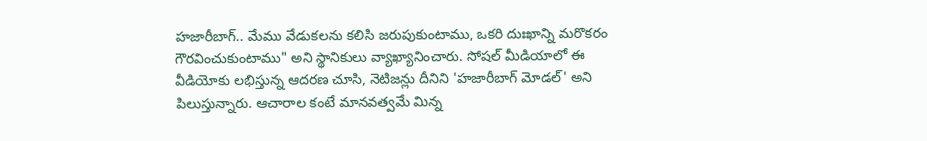హజారీబాగ్.. మేము వేడుకలను కలిసి జరుపుకుంటాము, ఒకరి దుఃఖాన్ని మరొకరం గౌరవించుకుంటాము" అని స్థానికులు వ్యాఖ్యానించారు. సోషల్ మీడియాలో ఈ వీడియోకు లభిస్తున్న ఆదరణ చూసి, నెటిజన్లు దీనిని 'హజారీబాగ్ మోడల్' అని పిలుస్తున్నారు. ఆచారాల కంటే మానవత్వమే మిన్న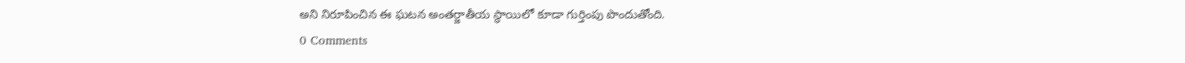అని నిరూపించిన ఈ ఘటన అంతర్జాతీయ స్థాయిలో కూడా గుర్తింపు పొందుతోంది.
0 Comments